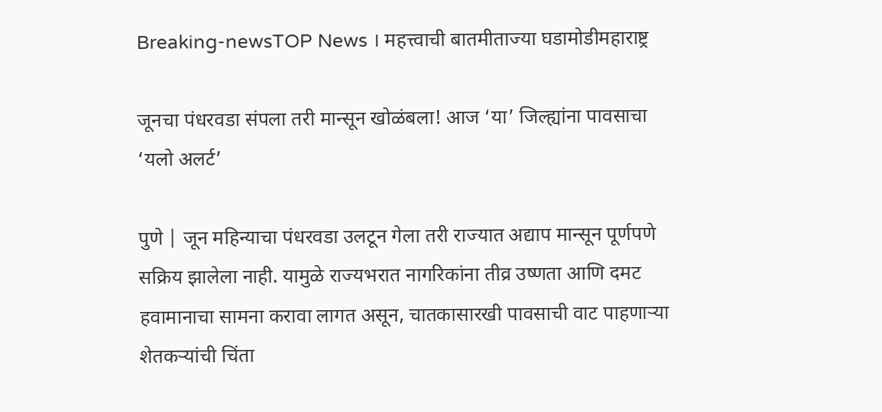Breaking-newsTOP News । महत्त्वाची बातमीताज्या घडामोडीमहाराष्ट्र

जूनचा पंधरवडा संपला तरी मान्सून खोळंबला! आज ‘या’ जिल्ह्यांना पावसाचा ‘यलो अलर्ट’

पुणे | जून महिन्याचा पंधरवडा उलटून गेला तरी राज्यात अद्याप मान्सून पूर्णपणे सक्रिय झालेला नाही. यामुळे राज्यभरात नागरिकांना तीव्र उष्णता आणि दमट हवामानाचा सामना करावा लागत असून, चातकासारखी पावसाची वाट पाहणाऱ्या शेतकऱ्यांची चिंता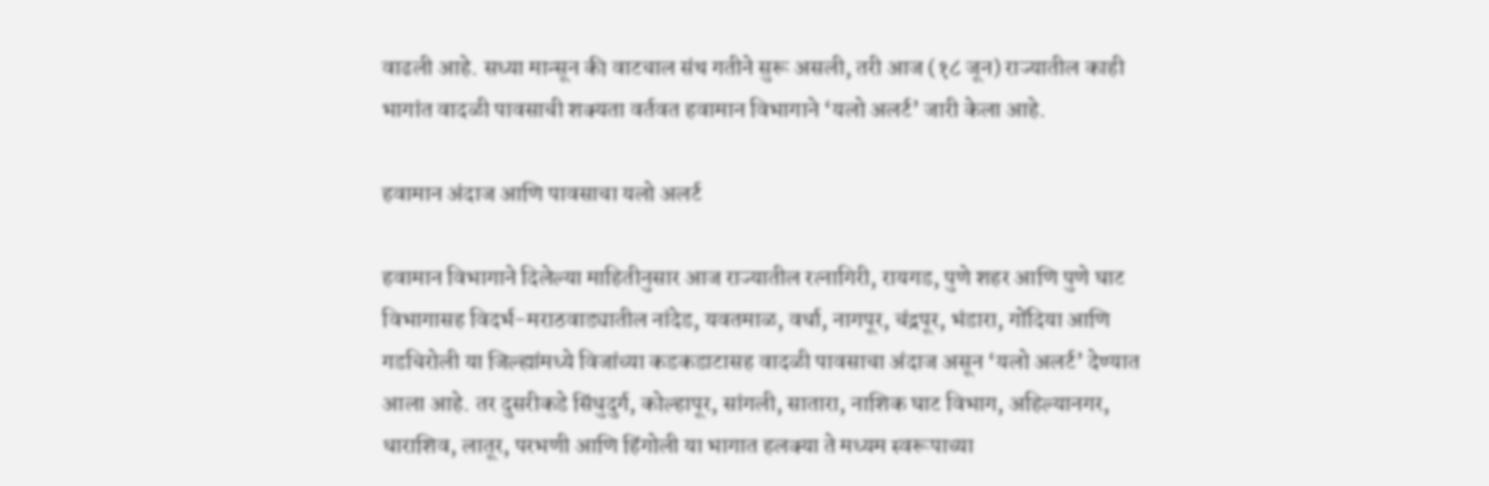वाढली आहे. सध्या मान्सून की वाटचाल संथ गतीने सुरू असली, तरी आज (१८ जून) राज्यातील काही भागांत वादळी पावसाची शक्यता वर्तवत हवामान विभागाने ‘यलो अलर्ट’ जारी केला आहे.

हवामान अंदाज आणि पावसाचा यलो अलर्ट

हवामान विभागाने दिलेल्या माहितीनुसार आज राज्यातील रत्नागिरी, रायगड, पुणे शहर आणि पुणे घाट विभागासह विदर्भ-मराठवाड्यातील नांदेड, यवतमाळ, वर्धा, नागपूर, चंद्रपूर, भंडारा, गोंदिया आणि गडचिरोली या जिल्ह्यांमध्ये विजांच्या कडकडाटासह वादळी पावसाचा अंदाज असून ‘यलो अलर्ट’ देण्यात आला आहे. तर दुसरीकडे सिंधुदुर्ग, कोल्हापूर, सांगली, सातारा, नाशिक घाट विभाग, अहिल्यानगर, धाराशिव, लातूर, परभणी आणि हिंगोली या भागात हलक्या ते मध्यम स्वरूपाच्या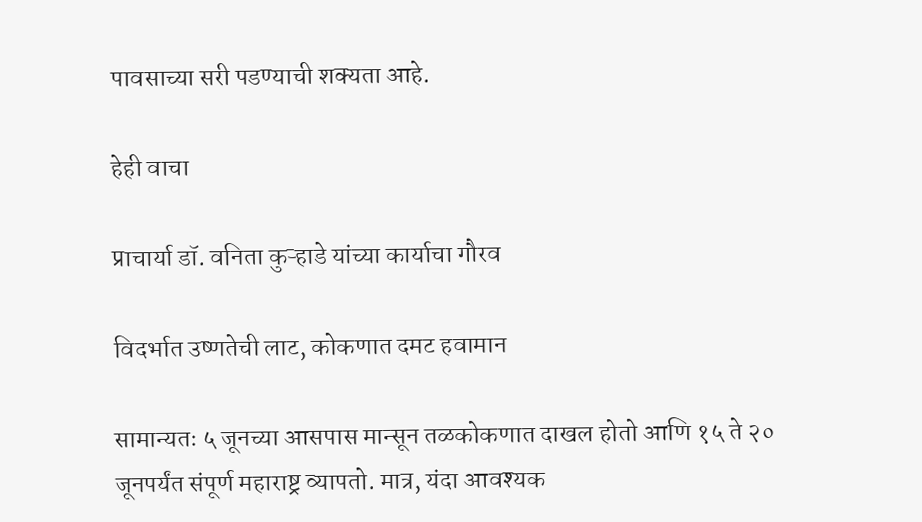पावसाच्या सरी पडण्याची शक्यता आहे.

हेही वाचा

प्राचार्या डॉ. वनिता कुऱ्हाडे यांच्या कार्याचा गौरव

विदर्भात उष्णतेची लाट, कोकणात दमट हवामान

सामान्यतः ५ जूनच्या आसपास मान्सून तळकोकणात दाखल होतो आणि १५ ते २० जूनपर्यंत संपूर्ण महाराष्ट्र व्यापतो. मात्र, यंदा आवश्यक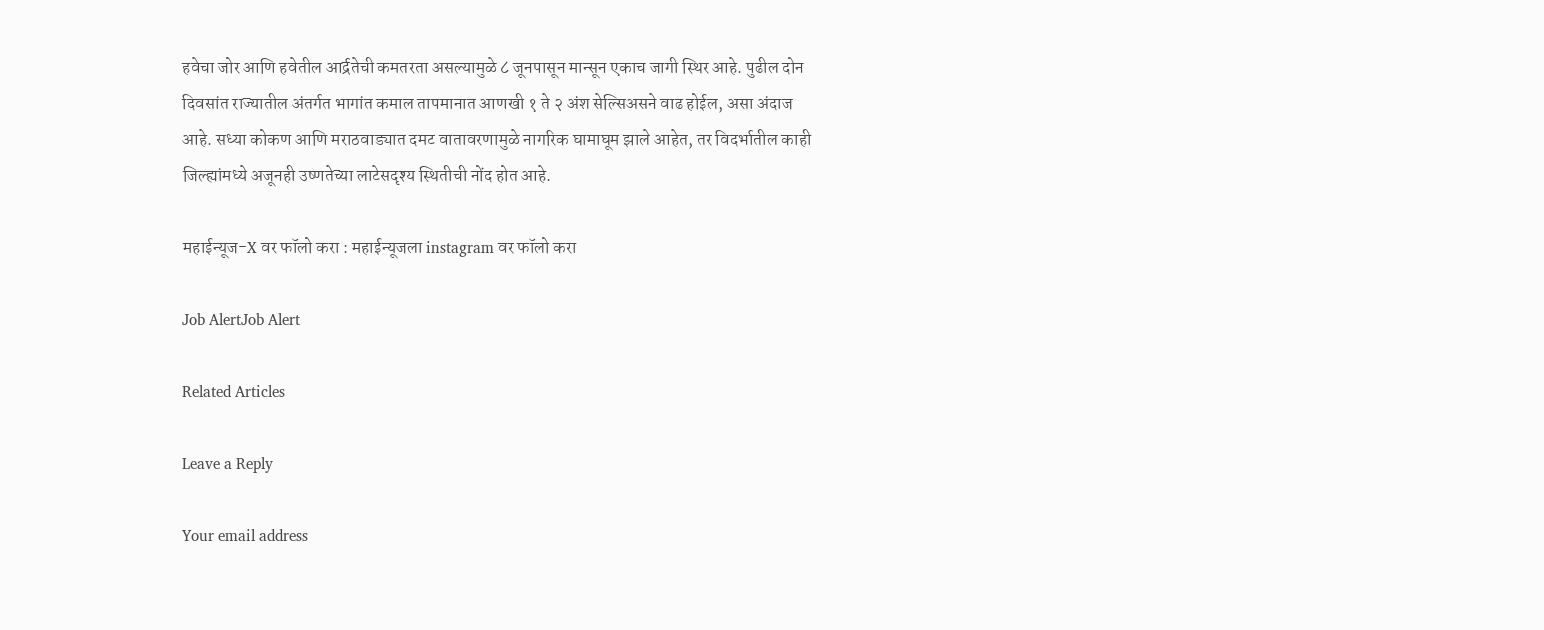हवेचा जोर आणि हवेतील आर्द्रतेची कमतरता असल्यामुळे ८ जूनपासून मान्सून एकाच जागी स्थिर आहे. पुढील दोन दिवसांत राज्यातील अंतर्गत भागांत कमाल तापमानात आणखी १ ते २ अंश सेल्सिअसने वाढ होईल, असा अंदाज आहे. सध्या कोकण आणि मराठवाड्यात दमट वातावरणामुळे नागरिक घामाघूम झाले आहेत, तर विदर्भातील काही जिल्ह्यांमध्ये अजूनही उष्णतेच्या लाटेसदृश्य स्थितीची नोंद होत आहे.

महाईन्यूज-X वर फॉलो करा : महाईन्यूजला instagram वर फॉलो करा

Job AlertJob Alert

Related Articles

Leave a Reply

Your email address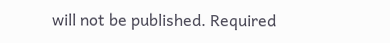will not be published. Required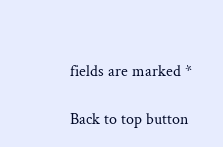fields are marked *

Back to top button